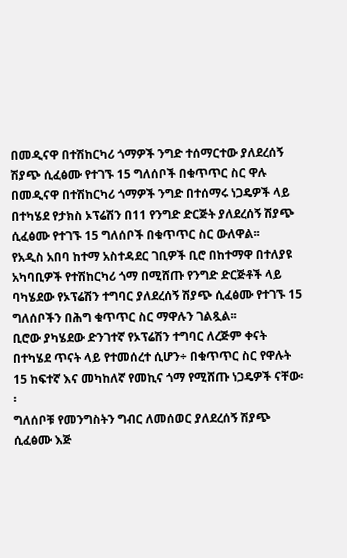በመዲናዋ በተሽከርካሪ ጎማዎች ንግድ ተሰማርተው ያለደረሰኝ ሽያጭ ሲፈፅሙ የተገኙ 15 ግለሰቦች በቁጥጥር ስር ዋሉ
በመዲናዋ በተሽከርካሪ ጎማዎች ንግድ በተሰማሩ ነጋዴዎች ላይ በተካሄደ የታክስ ኦፕሬሽን በ11 የንግድ ድርጅት ያለደረሰኝ ሽያጭ ሲፈፅሙ የተገኙ 15 ግለሰቦች በቁጥጥር ስር ውለዋል፡፡
የአዲስ አበባ ከተማ አስተዳደር ገቢዎች ቢሮ በከተማዋ በተለያዩ አካባቢዎች የተሽከርካሪ ጎማ በሚሸጡ የንግድ ድርጅቶች ላይ ባካሄደው የኦፕሬሽን ተግባር ያለደረሰኝ ሽያጭ ሲፈፅሙ የተገኙ 15 ግለሰቦችን በሕግ ቁጥጥር ስር ማዋሉን ገልጿል፡፡
ቢሮው ያካሄደው ድንገተኛ የኦፕሬሽን ተግባር ለረጅም ቀናት በተካሄደ ጥናት ላይ የተመሰረተ ሲሆን÷ በቁጥጥር ስር የዋሉት 15 ከፍተኛ እና መካከለኛ የመኪና ጎማ የሚሸጡ ነጋዴዎች ናቸው፡፡
ግለሰቦቹ የመንግስትን ግብር ለመሰወር ያለደረሰኝ ሽያጭ ሲፈፅሙ እጅ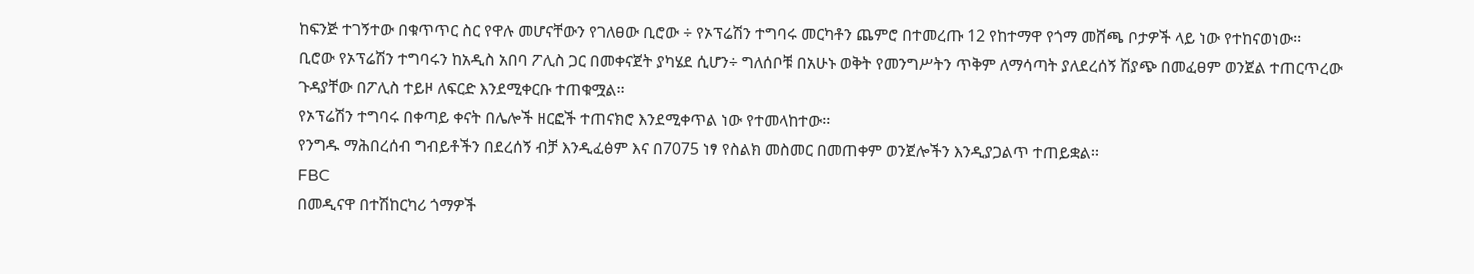ከፍንጅ ተገኝተው በቁጥጥር ስር የዋሉ መሆናቸውን የገለፀው ቢሮው ÷ የኦፕሬሽን ተግባሩ መርካቶን ጨምሮ በተመረጡ 12 የከተማዋ የጎማ መሸጫ ቦታዎች ላይ ነው የተከናወነው፡፡
ቢሮው የኦፕሬሽን ተግባሩን ከአዲስ አበባ ፖሊስ ጋር በመቀናጀት ያካሄደ ሲሆን÷ ግለሰቦቹ በአሁኑ ወቅት የመንግሥትን ጥቅም ለማሳጣት ያለደረሰኝ ሽያጭ በመፈፀም ወንጀል ተጠርጥረው ጉዳያቸው በፖሊስ ተይዞ ለፍርድ እንደሚቀርቡ ተጠቁሟል፡፡
የኦፕሬሽን ተግባሩ በቀጣይ ቀናት በሌሎች ዘርፎች ተጠናክሮ እንደሚቀጥል ነው የተመላከተው፡፡
የንግዱ ማሕበረሰብ ግብይቶችን በደረሰኝ ብቻ እንዲፈፅም እና በ7075 ነፃ የስልክ መስመር በመጠቀም ወንጀሎችን እንዲያጋልጥ ተጠይቋል፡፡
FBC
በመዲናዋ በተሽከርካሪ ጎማዎች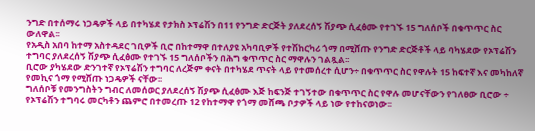ንግድ በተሰማሩ ነጋዴዎች ላይ በተካሄደ የታክስ ኦፕሬሽን በ11 የንግድ ድርጅት ያለደረሰኝ ሽያጭ ሲፈፅሙ የተገኙ 15 ግለሰቦች በቁጥጥር ስር ውለዋል፡፡
የአዲስ አበባ ከተማ አስተዳደር ገቢዎች ቢሮ በከተማዋ በተለያዩ አካባቢዎች የተሽከርካሪ ጎማ በሚሸጡ የንግድ ድርጅቶች ላይ ባካሄደው የኦፕሬሽን ተግባር ያለደረሰኝ ሽያጭ ሲፈፅሙ የተገኙ 15 ግለሰቦችን በሕግ ቁጥጥር ስር ማዋሉን ገልጿል፡፡
ቢሮው ያካሄደው ድንገተኛ የኦፕሬሽን ተግባር ለረጅም ቀናት በተካሄደ ጥናት ላይ የተመሰረተ ሲሆን÷ በቁጥጥር ስር የዋሉት 15 ከፍተኛ እና መካከለኛ የመኪና ጎማ የሚሸጡ ነጋዴዎች ናቸው፡፡
ግለሰቦቹ የመንግስትን ግብር ለመሰወር ያለደረሰኝ ሽያጭ ሲፈፅሙ እጅ ከፍንጅ ተገኝተው በቁጥጥር ስር የዋሉ መሆናቸውን የገለፀው ቢሮው ÷ የኦፕሬሽን ተግባሩ መርካቶን ጨምሮ በተመረጡ 12 የከተማዋ የጎማ መሸጫ ቦታዎች ላይ ነው የተከናወነው፡፡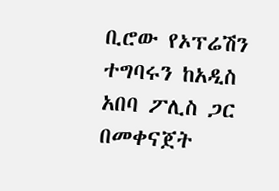ቢሮው የኦፕሬሽን ተግባሩን ከአዲስ አበባ ፖሊስ ጋር በመቀናጀት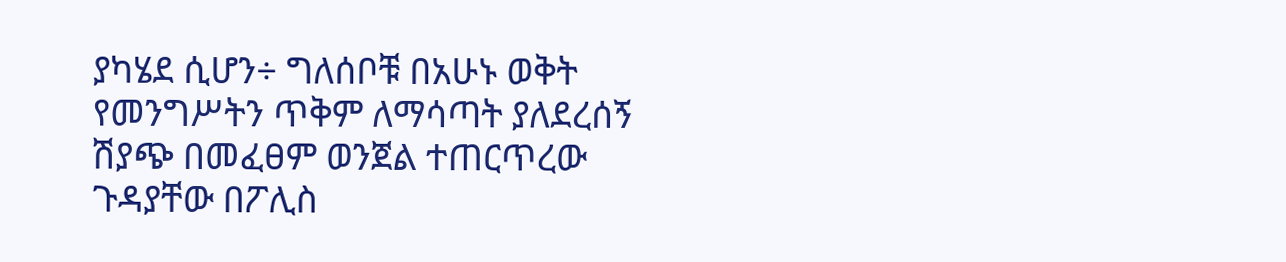ያካሄደ ሲሆን÷ ግለሰቦቹ በአሁኑ ወቅት የመንግሥትን ጥቅም ለማሳጣት ያለደረሰኝ ሽያጭ በመፈፀም ወንጀል ተጠርጥረው ጉዳያቸው በፖሊስ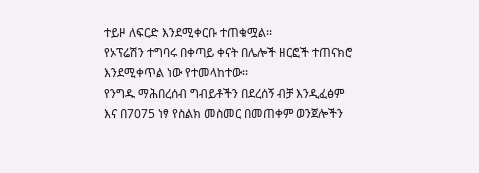ተይዞ ለፍርድ እንደሚቀርቡ ተጠቁሟል፡፡
የኦፕሬሽን ተግባሩ በቀጣይ ቀናት በሌሎች ዘርፎች ተጠናክሮ እንደሚቀጥል ነው የተመላከተው፡፡
የንግዱ ማሕበረሰብ ግብይቶችን በደረሰኝ ብቻ እንዲፈፅም እና በ7075 ነፃ የስልክ መስመር በመጠቀም ወንጀሎችን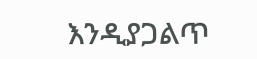እንዲያጋልጥ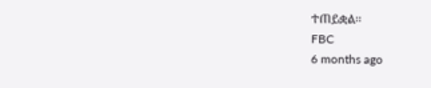ተጠይቋል፡፡
FBC
6 months ago